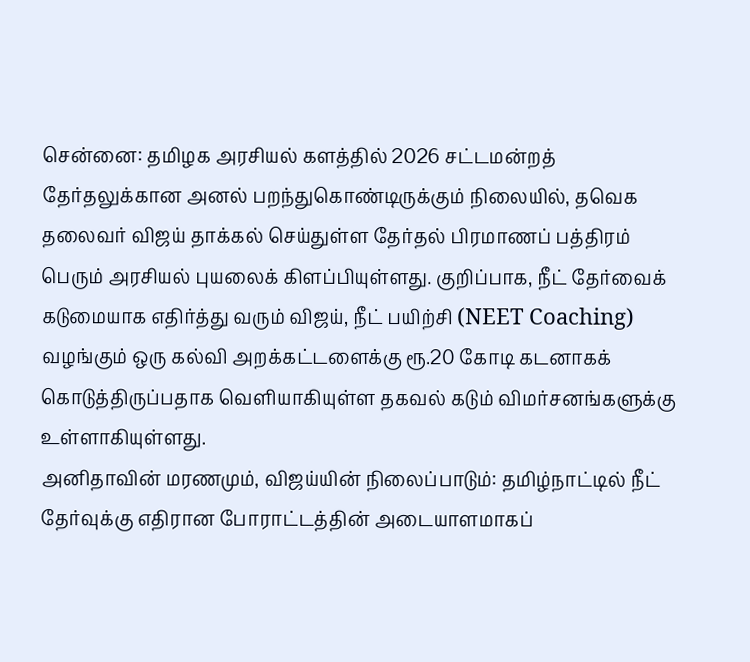சென்னை: தமிழக அரசியல் களத்தில் 2026 சட்டமன்றத் தேர்தலுக்கான அனல் பறந்துகொண்டிருக்கும் நிலையில், தவெக தலைவர் விஜய் தாக்கல் செய்துள்ள தேர்தல் பிரமாணப் பத்திரம் பெரும் அரசியல் புயலைக் கிளப்பியுள்ளது. குறிப்பாக, நீட் தேர்வைக் கடுமையாக எதிர்த்து வரும் விஜய், நீட் பயிற்சி (NEET Coaching) வழங்கும் ஒரு கல்வி அறக்கட்டளைக்கு ரூ.20 கோடி கடனாகக் கொடுத்திருப்பதாக வெளியாகியுள்ள தகவல் கடும் விமர்சனங்களுக்கு உள்ளாகியுள்ளது.
அனிதாவின் மரணமும், விஜய்யின் நிலைப்பாடும்: தமிழ்நாட்டில் நீட் தேர்வுக்கு எதிரான போராட்டத்தின் அடையாளமாகப்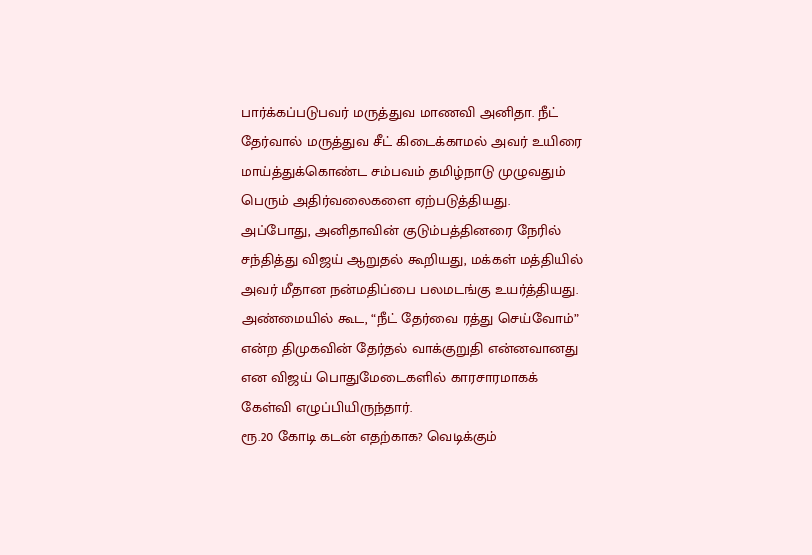பார்க்கப்படுபவர் மருத்துவ மாணவி அனிதா. நீட் தேர்வால் மருத்துவ சீட் கிடைக்காமல் அவர் உயிரை மாய்த்துக்கொண்ட சம்பவம் தமிழ்நாடு முழுவதும் பெரும் அதிர்வலைகளை ஏற்படுத்தியது. அப்போது, அனிதாவின் குடும்பத்தினரை நேரில் சந்தித்து விஜய் ஆறுதல் கூறியது, மக்கள் மத்தியில் அவர் மீதான நன்மதிப்பை பலமடங்கு உயர்த்தியது. அண்மையில் கூட, “நீட் தேர்வை ரத்து செய்வோம்” என்ற திமுகவின் தேர்தல் வாக்குறுதி என்னவானது என விஜய் பொதுமேடைகளில் காரசாரமாகக் கேள்வி எழுப்பியிருந்தார்.
ரூ.20 கோடி கடன் எதற்காக? வெடிக்கும்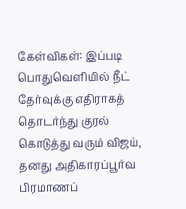கேள்விகள்: இப்படி பொதுவெளியில் நீட் தேர்வுக்கு எதிராகத் தொடர்ந்து குரல் கொடுத்து வரும் விஜய், தனது அதிகாரப்பூர்வ பிரமாணப்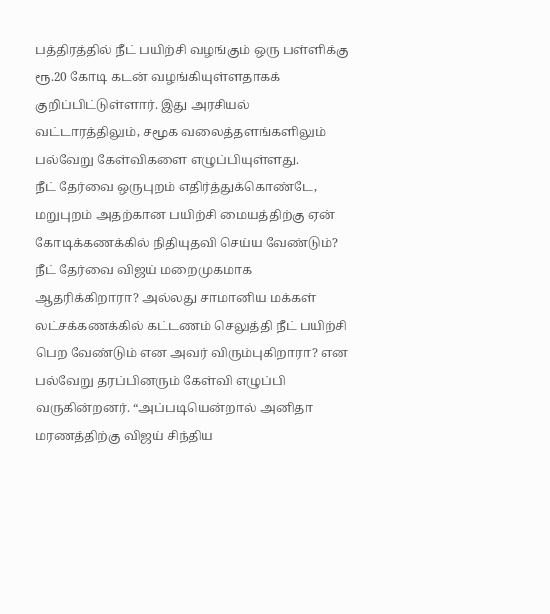பத்திரத்தில் நீட் பயிற்சி வழங்கும் ஒரு பள்ளிக்கு ரூ.20 கோடி கடன் வழங்கியுள்ளதாகக் குறிப்பிட்டுள்ளார். இது அரசியல் வட்டாரத்திலும், சமூக வலைத்தளங்களிலும் பல்வேறு கேள்விகளை எழுப்பியுள்ளது.
நீட் தேர்வை ஒருபுறம் எதிர்த்துக்கொண்டே, மறுபுறம் அதற்கான பயிற்சி மையத்திற்கு ஏன் கோடிக்கணக்கில் நிதியுதவி செய்ய வேண்டும்? நீட் தேர்வை விஜய் மறைமுகமாக ஆதரிக்கிறாரா? அல்லது சாமானிய மக்கள் லட்சக்கணக்கில் கட்டணம் செலுத்தி நீட் பயிற்சி பெற வேண்டும் என அவர் விரும்புகிறாரா? என பல்வேறு தரப்பினரும் கேள்வி எழுப்பி வருகின்றனர். “அப்படியென்றால் அனிதா மரணத்திற்கு விஜய் சிந்திய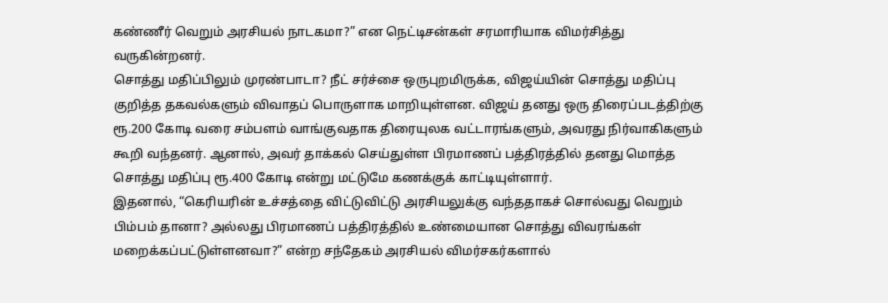கண்ணீர் வெறும் அரசியல் நாடகமா?” என நெட்டிசன்கள் சரமாரியாக விமர்சித்து வருகின்றனர்.
சொத்து மதிப்பிலும் முரண்பாடா? நீட் சர்ச்சை ஒருபுறமிருக்க, விஜய்யின் சொத்து மதிப்பு குறித்த தகவல்களும் விவாதப் பொருளாக மாறியுள்ளன. விஜய் தனது ஒரு திரைப்படத்திற்கு ரூ.200 கோடி வரை சம்பளம் வாங்குவதாக திரையுலக வட்டாரங்களும், அவரது நிர்வாகிகளும் கூறி வந்தனர். ஆனால், அவர் தாக்கல் செய்துள்ள பிரமாணப் பத்திரத்தில் தனது மொத்த சொத்து மதிப்பு ரூ.400 கோடி என்று மட்டுமே கணக்குக் காட்டியுள்ளார்.
இதனால், “கெரியரின் உச்சத்தை விட்டுவிட்டு அரசியலுக்கு வந்ததாகச் சொல்வது வெறும் பிம்பம் தானா? அல்லது பிரமாணப் பத்திரத்தில் உண்மையான சொத்து விவரங்கள் மறைக்கப்பட்டுள்ளனவா?” என்ற சந்தேகம் அரசியல் விமர்சகர்களால்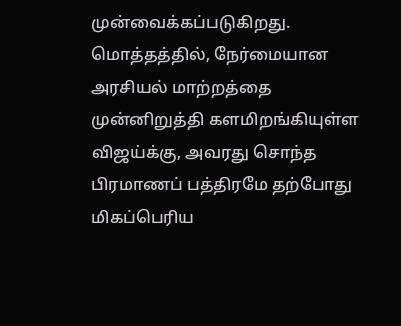முன்வைக்கப்படுகிறது.
மொத்தத்தில், நேர்மையான அரசியல் மாற்றத்தை முன்னிறுத்தி களமிறங்கியுள்ள விஜய்க்கு, அவரது சொந்த பிரமாணப் பத்திரமே தற்போது மிகப்பெரிய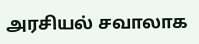அரசியல் சவாலாக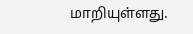மாறியுள்ளது.